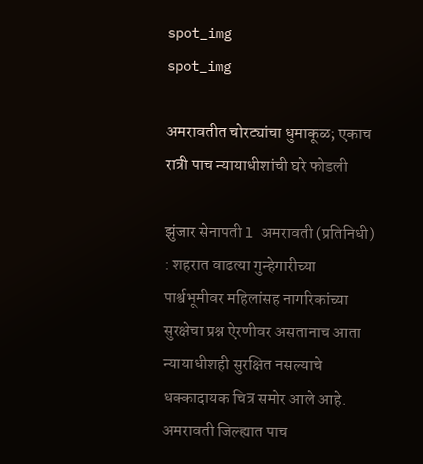spot_img
spot_img

अमरावतीत चोरट्यांचा धुमाकूळ; एकाच रात्री पाच न्यायाधीशांची घरे फोडली

झुंजार सेनापती l अमरावती (प्रतिनिधी) : शहरात वाढत्या गुन्हेगारीच्या पार्श्वभूमीवर महिलांसह नागरिकांच्या सुरक्षेचा प्रश्न ऐरणीवर असतानाच आता न्यायाधीशही सुरक्षित नसल्याचे धक्कादायक चित्र समोर आले आहे. अमरावती जिल्ह्यात पाच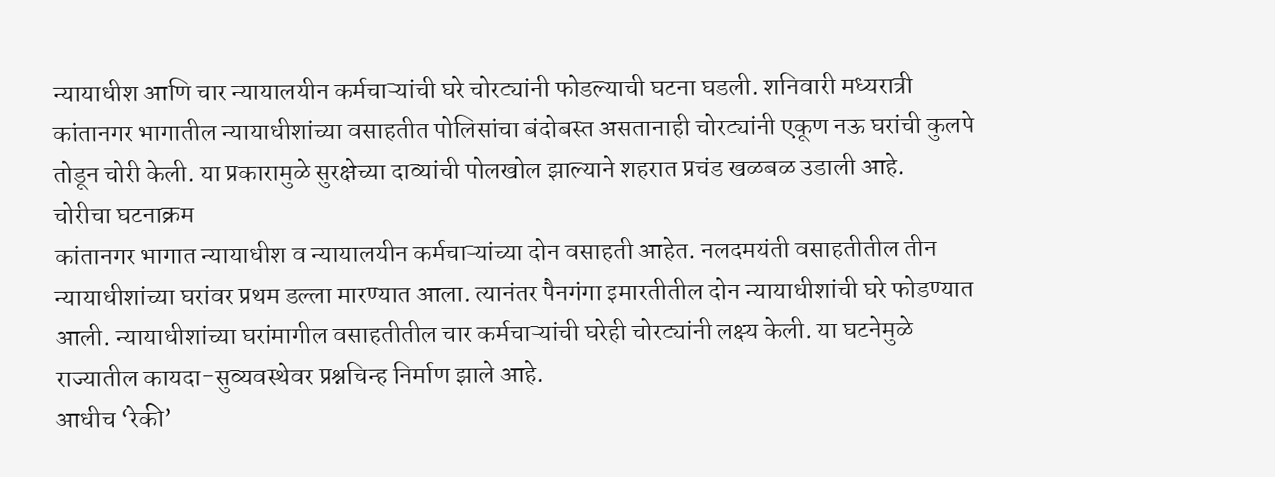न्यायाधीश आणि चार न्यायालयीन कर्मचाऱ्यांची घरे चोरट्यांनी फोडल्याची घटना घडली. शनिवारी मध्यरात्री कांतानगर भागातील न्यायाधीशांच्या वसाहतीत पोलिसांचा बंदोबस्त असतानाही चोरट्यांनी एकूण नऊ घरांची कुलपे तोडून चोरी केली. या प्रकारामुळे सुरक्षेच्या दाव्यांची पोलखोल झाल्याने शहरात प्रचंड खळबळ उडाली आहे.
चोरीचा घटनाक्रम
कांतानगर भागात न्यायाधीश व न्यायालयीन कर्मचाऱ्यांच्या दोन वसाहती आहेत. नलदमयंती वसाहतीतील तीन न्यायाधीशांच्या घरांवर प्रथम डल्ला मारण्यात आला. त्यानंतर पैनगंगा इमारतीतील दोन न्यायाधीशांची घरे फोडण्यात आली. न्यायाधीशांच्या घरांमागील वसाहतीतील चार कर्मचाऱ्यांची घरेही चोरट्यांनी लक्ष्य केली. या घटनेमुळे राज्यातील कायदा-सुव्यवस्थेवर प्रश्नचिन्ह निर्माण झाले आहे.
आधीच ‘रेकी’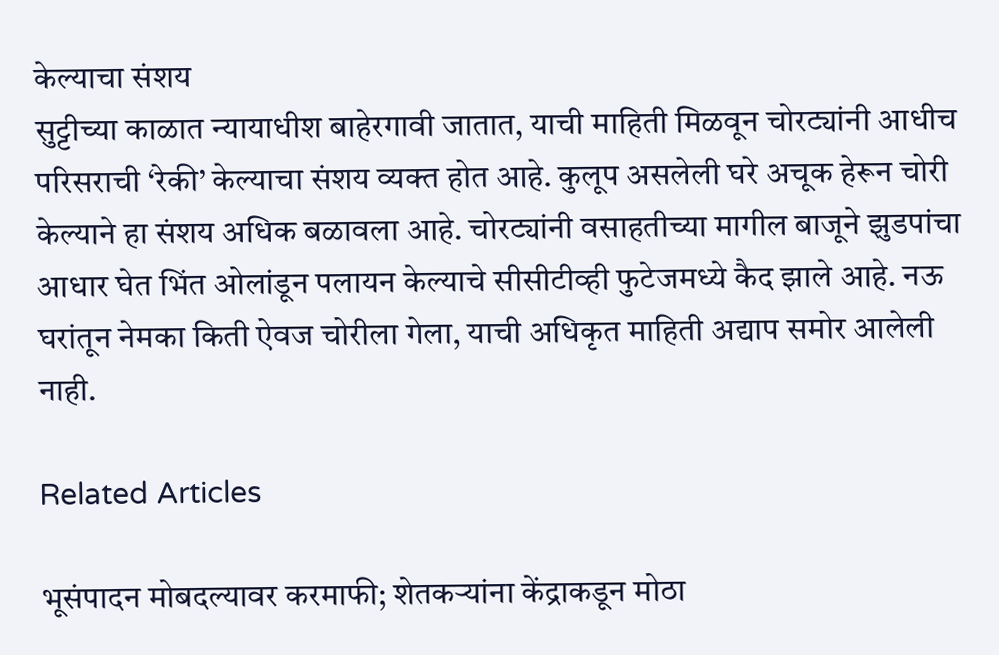केल्याचा संशय
सुट्टीच्या काळात न्यायाधीश बाहेरगावी जातात, याची माहिती मिळवून चोरट्यांनी आधीच परिसराची ‘रेकी’ केल्याचा संशय व्यक्त होत आहे. कुलूप असलेली घरे अचूक हेरून चोरी केल्याने हा संशय अधिक बळावला आहे. चोरट्यांनी वसाहतीच्या मागील बाजूने झुडपांचा आधार घेत भिंत ओलांडून पलायन केल्याचे सीसीटीव्ही फुटेजमध्ये कैद झाले आहे. नऊ घरांतून नेमका किती ऐवज चोरीला गेला, याची अधिकृत माहिती अद्याप समोर आलेली नाही.

Related Articles

भूसंपादन मोबदल्यावर करमाफी; शेतकऱ्यांना केंद्राकडून मोठा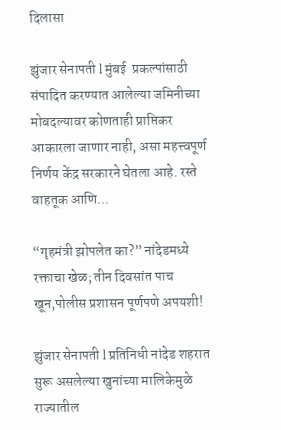दिलासा

झुंजार सेनापती l मुंबई  प्रकल्पांसाठी संपादित करण्यात आलेल्या जमिनीच्या मोबदल्यावर कोणताही प्राप्तिकर आकारला जाणार नाही, असा महत्त्वपूर्ण निर्णय केंद्र सरकारने घेतला आहे. रस्ते वाहतूक आणि...

“गृहमंत्री झोपलेत का?” नांदेडमध्ये रक्ताचा खेळ; तीन दिवसांत पाच खून,पोलीस प्रशासन पूर्णपणे अपयशी!

झुंजार सेनापती l प्रतिनिधी नांदेड शहरात सुरू असलेल्या खुनांच्या मालिकेमुळे राज्यातील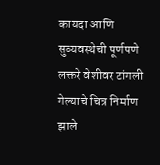कायदा आणि सुव्यवस्थेची पूर्णपणे लक्तरे वेशीवर टांगली गेल्याचे चित्र निर्माण झाले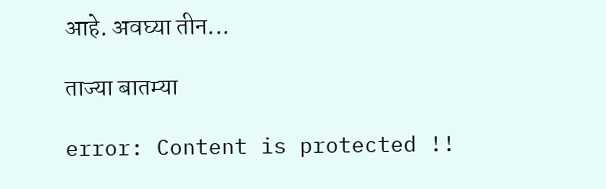आहे. अवघ्या तीन...

ताज्या बातम्या

error: Content is protected !!